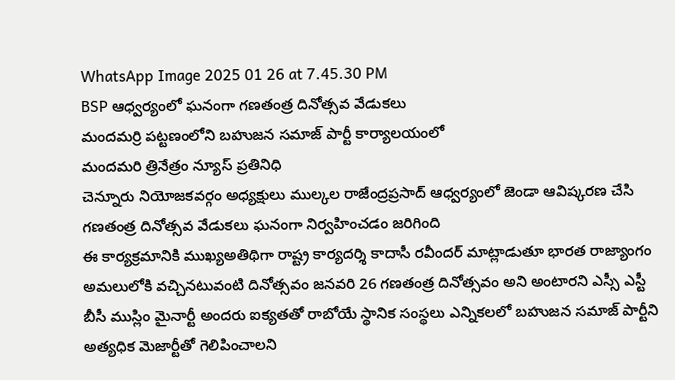WhatsApp Image 2025 01 26 at 7.45.30 PM
BSP ఆధ్వర్యంలో ఘనంగా గణతంత్ర దినోత్సవ వేడుకలు
మందమర్రి పట్టణంలోని బహుజన సమాజ్ పార్టీ కార్యాలయంలో
మందమరి త్రినేత్రం న్యూస్ ప్రతినిధి
చెన్నూరు నియోజకవర్గం అధ్యక్షులు ముల్కల రాజేంద్రప్రసాద్ ఆధ్వర్యంలో జెండా ఆవిష్కరణ చేసి గణతంత్ర దినోత్సవ వేడుకలు ఘనంగా నిర్వహించడం జరిగింది
ఈ కార్యక్రమానికి ముఖ్యఅతిథిగా రాష్ట్ర కార్యదర్శి కాదాసీ రవీందర్ మాట్లాడుతూ భారత రాజ్యాంగం అమలులోకి వచ్చినటువంటి దినోత్సవం జనవరి 26 గణతంత్ర దినోత్సవం అని అంటారని ఎస్సీ ఎస్టీ బీసీ ముస్లిం మైనార్టీ అందరు ఐక్యతతో రాబోయే స్థానిక సంస్థలు ఎన్నికలలో బహుజన సమాజ్ పార్టీని అత్యధిక మెజార్టీతో గెలిపించాలని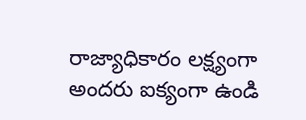రాజ్యాధికారం లక్ష్యంగా అందరు ఐక్యంగా ఉండి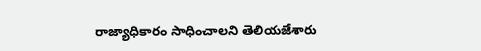రాజ్యాధికారం సాధించాలని తెలియజేశారు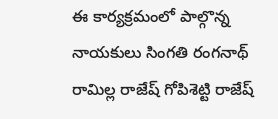ఈ కార్యక్రమంలో పాల్గొన్న నాయకులు సింగతి రంగనాథ్ రామిల్ల రాజేష్ గోపిశెట్టి రాజేష్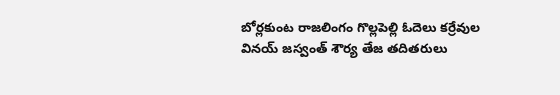బోర్లకుంట రాజలింగం గొల్లపెల్లి ఓదెలు కర్రేవుల వినయ్ జస్వంత్ శౌర్య తేజ తదితరులు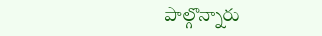పాల్గొన్నారు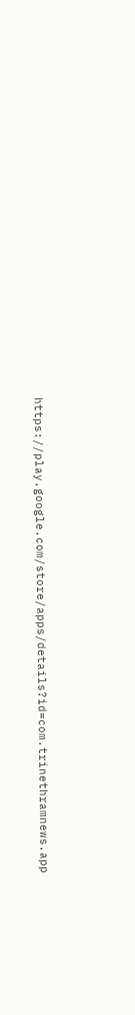https://play.google.com/store/apps/details?id=com.trinethramnews.app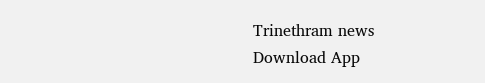Trinethram news
Download App